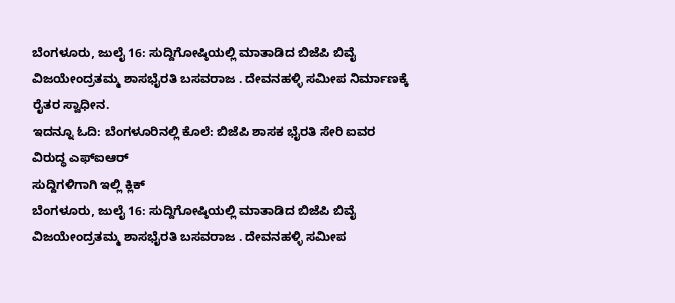ಬೆಂಗಳೂರು, ಜುಲೈ 16: ಸುದ್ದಿಗೋಷ್ಠಿಯಲ್ಲಿ ಮಾತಾಡಿದ ಬಿಜೆಪಿ ಬಿವೈ ವಿಜಯೇಂದ್ರತಮ್ಮ ಶಾಸಭೈರತಿ ಬಸವರಾಜ . ದೇವನಹಳ್ಳಿ ಸಮೀಪ ನಿರ್ಮಾಣಕ್ಕೆ ರೈತರ ಸ್ವಾಧೀನ.
ಇದನ್ನೂ ಓದಿ: ಬೆಂಗಳೂರಿನಲ್ಲಿ ಕೊಲೆ: ಬಿಜೆಪಿ ಶಾಸಕ ಭೈರತಿ ಸೇರಿ ಐವರ ವಿರುದ್ಧ ಎಫ್ಐಆರ್
ಸುದ್ದಿಗಳಿಗಾಗಿ ಇಲ್ಲಿ ಕ್ಲಿಕ್
ಬೆಂಗಳೂರು, ಜುಲೈ 16: ಸುದ್ದಿಗೋಷ್ಠಿಯಲ್ಲಿ ಮಾತಾಡಿದ ಬಿಜೆಪಿ ಬಿವೈ ವಿಜಯೇಂದ್ರತಮ್ಮ ಶಾಸಭೈರತಿ ಬಸವರಾಜ . ದೇವನಹಳ್ಳಿ ಸಮೀಪ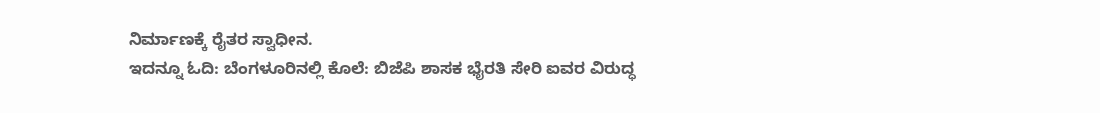ನಿರ್ಮಾಣಕ್ಕೆ ರೈತರ ಸ್ವಾಧೀನ.
ಇದನ್ನೂ ಓದಿ: ಬೆಂಗಳೂರಿನಲ್ಲಿ ಕೊಲೆ: ಬಿಜೆಪಿ ಶಾಸಕ ಭೈರತಿ ಸೇರಿ ಐವರ ವಿರುದ್ಧ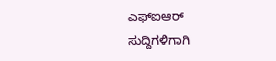ಎಫ್ಐಆರ್
ಸುದ್ದಿಗಳಿಗಾಗಿ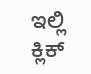ಇಲ್ಲಿ ಕ್ಲಿಕ್